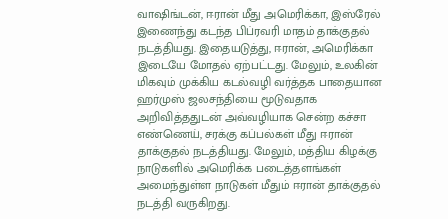வாஷிங்டன், ஈரான் மீது அமெரிக்கா, இஸ்ரேல் இணைந்து கடந்த பிப்ரவரி மாதம் தாக்குதல் நடத்தியது. இதையடுத்து, ஈரான், அமெரிக்கா இடையே மோதல் ஏற்பட்டது. மேலும், உலகின் மிகவும் முக்கிய கடல்வழி வர்த்தக பாதையான ஹர்முஸ் ஜலசந்தியை மூடுவதாக அறிவித்ததுடன் அவ்வழியாக சென்ற கச்சா எண்ணெய், சரக்கு கப்பல்கள் மீது ஈரான் தாக்குதல் நடத்தியது. மேலும், மத்திய கிழக்கு நாடுகளில் அமெரிக்க படைத்தளங்கள் அமைந்துள்ள நாடுகள் மீதும் ஈரான் தாக்குதல் நடத்தி வருகிறது.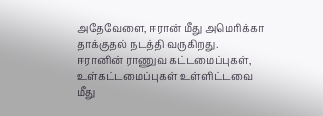அதேவேளை, ஈரான் மீது அமெரிக்கா தாக்குதல் நடத்தி வருகிறது. ஈரானின் ராணுவ கட்டமைப்புகள், உள்கட்டமைப்புகள் உள்ளிட்டவை மீது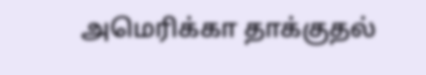அமெரிக்கா தாக்குதல்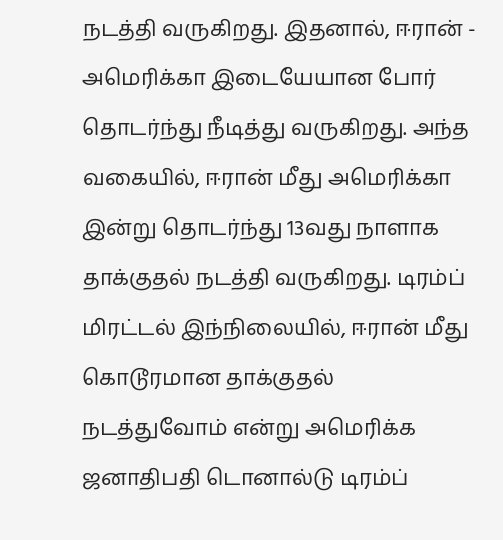நடத்தி வருகிறது. இதனால், ஈரான் - அமெரிக்கா இடையேயான போர் தொடர்ந்து நீடித்து வருகிறது. அந்த வகையில், ஈரான் மீது அமெரிக்கா இன்று தொடர்ந்து 13வது நாளாக தாக்குதல் நடத்தி வருகிறது. டிரம்ப் மிரட்டல் இந்நிலையில், ஈரான் மீது கொடூரமான தாக்குதல் நடத்துவோம் என்று அமெரிக்க ஜனாதிபதி டொனால்டு டிரம்ப்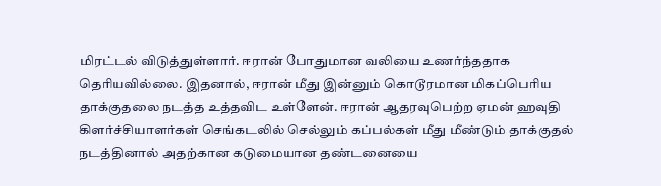மிரட்டல் விடுத்துள்ளார். ஈரான் போதுமான வலியை உணர்ந்ததாக தெரியவில்லை. இதனால், ஈரான் மீது இன்னும் கொடூரமான மிகப்பெரிய தாக்குதலை நடத்த உத்தவிட உள்ளேன். ஈரான் ஆதரவுபெற்ற ஏமன் ஹவுதி கிளர்ச்சியாளர்கள் செங்கடலில் செல்லும் கப்பல்கள் மீது மீண்டும் தாக்குதல் நடத்தினால் அதற்கான கடுமையான தண்டனையை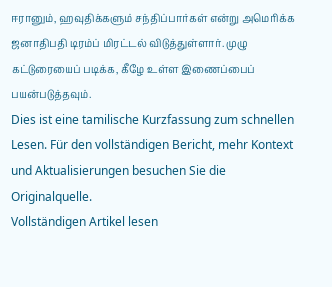ஈரானும், ஹவுதிக்களும் சந்திப்பார்கள் என்று அமெரிக்க ஜனாதிபதி டிரம்ப் மிரட்டல் விடுத்துள்ளார். முழு கட்டுரையைப் படிக்க, கீழே உள்ள இணைப்பைப் பயன்படுத்தவும்.
Dies ist eine tamilische Kurzfassung zum schnellen Lesen. Für den vollständigen Bericht, mehr Kontext und Aktualisierungen besuchen Sie die Originalquelle.
Vollständigen Artikel lesen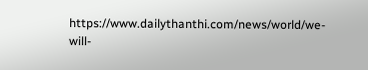https://www.dailythanthi.com/news/world/we-will-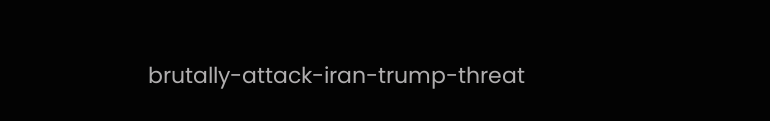brutally-attack-iran-trump-threat